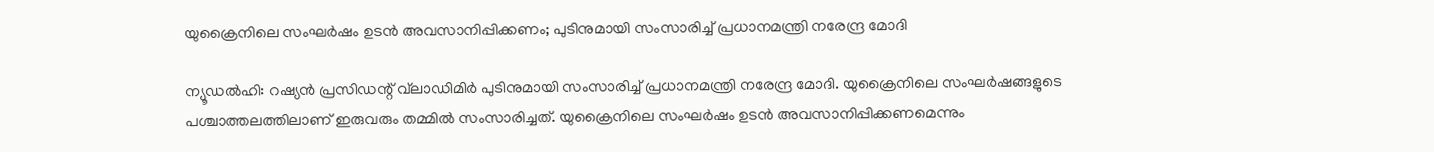യുക്രൈനിലെ സംഘർഷം ഉടൻ അവസാനിപ്പിക്കണം; പുടിനുമായി സംസാരിച്ച് പ്രധാനമന്ത്രി നരേന്ദ്ര മോദി

ന്യൂഡൽഹി: റഷ്യൻ പ്രസിഡന്റ് വ്‌ലാഡിമിർ പുടിനുമായി സംസാരിച്ച് പ്രധാനമന്ത്രി നരേന്ദ്ര മോദി. യുക്രൈനിലെ സംഘർഷങ്ങളുടെ പശ്ചാത്തലത്തിലാണ് ഇരുവരും തമ്മിൽ സംസാരിച്ചത്. യുക്രൈനിലെ സംഘർഷം ഉടൻ അവസാനിപ്പിക്കണമെന്നും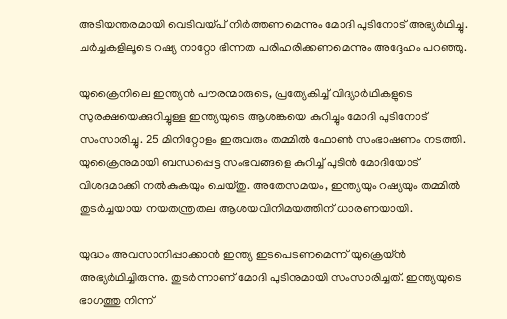അടിയന്തരമായി വെടിവയ്പ് നിർത്തണമെന്നും മോദി പുടിനോട് അഭ്യർഥിച്ചു. ചർച്ചകളിലൂടെ റഷ്യ നാറ്റോ ഭിന്നത പരിഹരിക്കണമെന്നും അദ്ദേഹം പറഞ്ഞു.

യുക്രൈനിലെ ഇന്ത്യൻ പൗരന്മാരുടെ, പ്രത്യേകിച്ച് വിദ്യാർഥികളുടെ സുരക്ഷയെക്കുറിച്ചുള്ള ഇന്ത്യയുടെ ആശങ്കയെ കുറിച്ചും മോദി പുടിനോട് സംസാരിച്ചു. 25 മിനിറ്റോളം ഇരുവരും തമ്മിൽ ഫോൺ സംഭാഷണം നടത്തി. യുക്രൈനുമായി ബന്ധപ്പെട്ട സംഭവങ്ങളെ കുറിച്ച് പുടിൻ മോദിയോട് വിശദമാക്കി നൽകുകയും ചെയ്തു. അതേസമയം, ഇന്ത്യയും റഷ്യയും തമ്മിൽ തുടർച്ചയായ നയതന്ത്രതല ആശയവിനിമയത്തിന് ധാരണയായി.

യുദ്ധം അവസാനിപ്പാക്കാൻ ഇന്ത്യ ഇടപെടണമെന്ന് യുക്രെയ്ൻ അഭ്യർഥിച്ചിരുന്നു. തുടർന്നാണ് മോദി പുടിനുമായി സംസാരിച്ചത്. ഇന്ത്യയുടെ ഭാഗത്തു നിന്ന്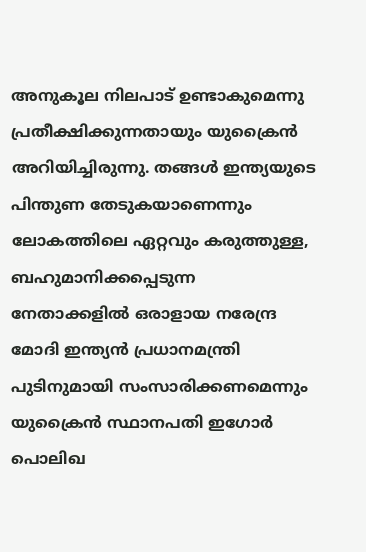അനുകൂല നിലപാട് ഉണ്ടാകുമെന്നു പ്രതീക്ഷിക്കുന്നതായും യുക്രൈൻ അറിയിച്ചിരുന്നു. തങ്ങൾ ഇന്ത്യയുടെ പിന്തുണ തേടുകയാണെന്നും ലോകത്തിലെ ഏറ്റവും കരുത്തുള്ള, ബഹുമാനിക്കപ്പെടുന്ന നേതാക്കളിൽ ഒരാളായ നരേന്ദ്ര മോദി ഇന്ത്യൻ പ്രധാനമന്ത്രി പുടിനുമായി സംസാരിക്കണമെന്നും യുക്രൈൻ സ്ഥാനപതി ഇഗോർ പൊലിഖ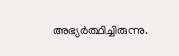അഭ്യർത്ഥിച്ചിരുന്നു.